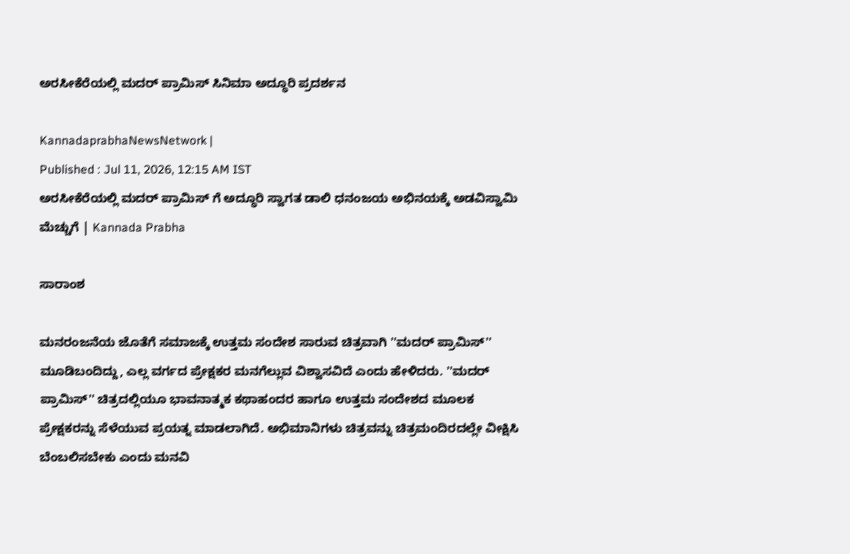ಅರಸೀಕೆರೆಯಲ್ಲಿ ಮದರ್ ಪ್ರಾಮಿಸ್ ಸಿನಿಮಾ ಅದ್ಧೂರಿ ಪ್ರದರ್ಶನ

KannadaprabhaNewsNetwork |
Published : Jul 11, 2026, 12:15 AM IST
ಅರಸೀಕೆರೆಯಲ್ಲಿ ಮದರ್ ಪ್ರಾಮಿಸ್ ಗೆ ಅದ್ಧೂರಿ ಸ್ವಾಗತ ಡಾಲಿ ಧನಂಜಯ ಅಭಿನಯಕ್ಕೆ ಅಡವಿಸ್ವಾಮಿ ಮೆಚ್ಚುಗೆ | Kannada Prabha

ಸಾರಾಂಶ

ಮನರಂಜನೆಯ ಜೊತೆಗೆ ಸಮಾಜಕ್ಕೆ ಉತ್ತಮ ಸಂದೇಶ ಸಾರುವ ಚಿತ್ರವಾಗಿ ''ಮದರ್ ಪ್ರಾಮಿಸ್'' ಮೂಡಿಬಂದಿದ್ದು, ಎಲ್ಲ ವರ್ಗದ ಪ್ರೇಕ್ಷಕರ ಮನಗೆಲ್ಲುವ ವಿಶ್ವಾಸವಿದೆ ಎಂದು ಹೇಳಿದರು. ''ಮದರ್ ಪ್ರಾಮಿಸ್'' ಚಿತ್ರದಲ್ಲಿಯೂ ಭಾವನಾತ್ಮಕ ಕಥಾಹಂದರ ಹಾಗೂ ಉತ್ತಮ ಸಂದೇಶದ ಮೂಲಕ ಪ್ರೇಕ್ಷಕರನ್ನು ಸೆಳೆಯುವ ಪ್ರಯತ್ನ ಮಾಡಲಾಗಿದೆ. ಅಭಿಮಾನಿಗಳು ಚಿತ್ರವನ್ನು ಚಿತ್ರಮಂದಿರದಲ್ಲೇ ವೀಕ್ಷಿಸಿ ಬೆಂಬಲಿಸಬೇಕು ಎಂದು ಮನವಿ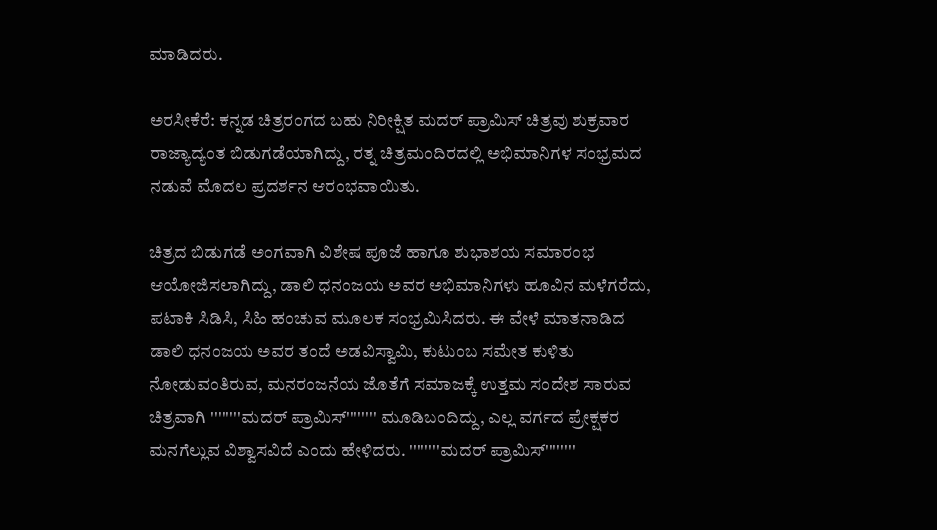ಮಾಡಿದರು.

ಅರಸೀಕೆರೆ: ಕನ್ನಡ ಚಿತ್ರರಂಗದ ಬಹು ನಿರೀಕ್ಷಿತ ಮದರ್ ಪ್ರಾಮಿಸ್ ಚಿತ್ರವು ಶುಕ್ರವಾರ ರಾಜ್ಯಾದ್ಯಂತ ಬಿಡುಗಡೆಯಾಗಿದ್ದು, ರತ್ನ ಚಿತ್ರಮಂದಿರದಲ್ಲಿ ಅಭಿಮಾನಿಗಳ ಸಂಭ್ರಮದ ನಡುವೆ ಮೊದಲ ಪ್ರದರ್ಶನ ಆರಂಭವಾಯಿತು.

ಚಿತ್ರದ ಬಿಡುಗಡೆ ಅಂಗವಾಗಿ ವಿಶೇಷ ಪೂಜೆ ಹಾಗೂ ಶುಭಾಶಯ ಸಮಾರಂಭ ಆಯೋಜಿಸಲಾಗಿದ್ದು, ಡಾಲಿ ಧನಂಜಯ ಅವರ ಅಭಿಮಾನಿಗಳು ಹೂವಿನ ಮಳೆಗರೆದು, ಪಟಾಕಿ ಸಿಡಿಸಿ, ಸಿಹಿ ಹಂಚುವ ಮೂಲಕ ಸಂಭ್ರಮಿಸಿದರು. ಈ ವೇಳೆ ಮಾತನಾಡಿದ ಡಾಲಿ ಧನಂಜಯ ಅವರ ತಂದೆ ಅಡವಿಸ್ವಾಮಿ, ಕುಟುಂಬ ಸಮೇತ ಕುಳಿತು ನೋಡುವಂತಿರುವ, ಮನರಂಜನೆಯ ಜೊತೆಗೆ ಸಮಾಜಕ್ಕೆ ಉತ್ತಮ ಸಂದೇಶ ಸಾರುವ ಚಿತ್ರವಾಗಿ ''''''''ಮದರ್ ಪ್ರಾಮಿಸ್'''''''' ಮೂಡಿಬಂದಿದ್ದು, ಎಲ್ಲ ವರ್ಗದ ಪ್ರೇಕ್ಷಕರ ಮನಗೆಲ್ಲುವ ವಿಶ್ವಾಸವಿದೆ ಎಂದು ಹೇಳಿದರು. ''''''''ಮದರ್ ಪ್ರಾಮಿಸ್''''''''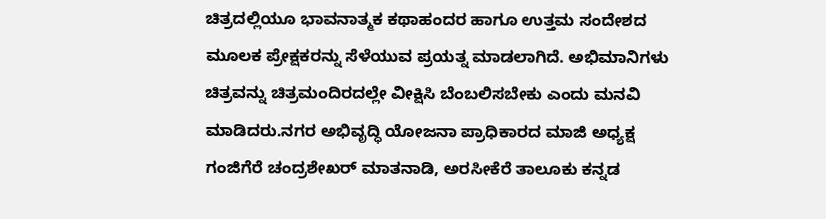ಚಿತ್ರದಲ್ಲಿಯೂ ಭಾವನಾತ್ಮಕ ಕಥಾಹಂದರ ಹಾಗೂ ಉತ್ತಮ ಸಂದೇಶದ ಮೂಲಕ ಪ್ರೇಕ್ಷಕರನ್ನು ಸೆಳೆಯುವ ಪ್ರಯತ್ನ ಮಾಡಲಾಗಿದೆ. ಅಭಿಮಾನಿಗಳು ಚಿತ್ರವನ್ನು ಚಿತ್ರಮಂದಿರದಲ್ಲೇ ವೀಕ್ಷಿಸಿ ಬೆಂಬಲಿಸಬೇಕು ಎಂದು ಮನವಿ ಮಾಡಿದರು.ನಗರ ಅಭಿವೃದ್ಧಿ ಯೋಜನಾ ಪ್ರಾಧಿಕಾರದ ಮಾಜಿ ಅಧ್ಯಕ್ಷ ಗಂಜಿಗೆರೆ ಚಂದ್ರಶೇಖರ್‌ ಮಾತನಾಡಿ, ಅರಸೀಕೆರೆ ತಾಲೂಕು ಕನ್ನಡ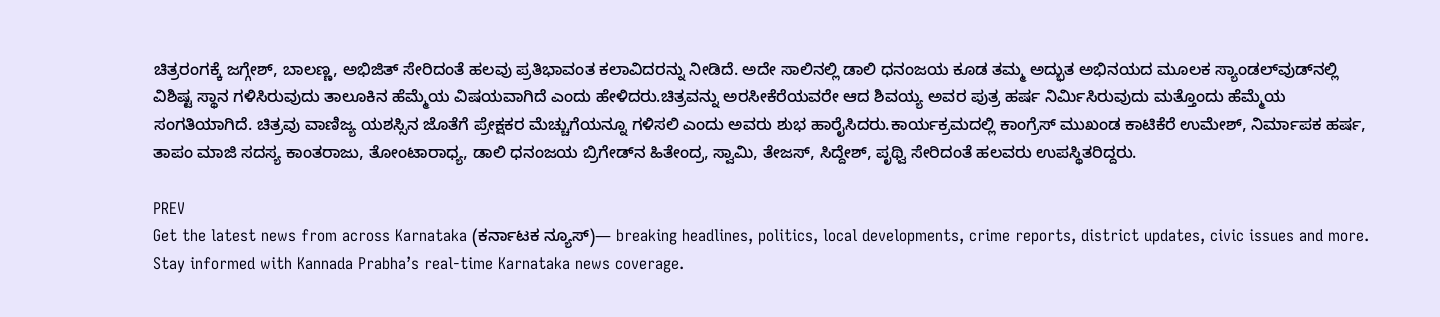ಚಿತ್ರರಂಗಕ್ಕೆ ಜಗ್ಗೇಶ್, ಬಾಲಣ್ಣ, ಅಭಿಜಿತ್ ಸೇರಿದಂತೆ ಹಲವು ಪ್ರತಿಭಾವಂತ ಕಲಾವಿದರನ್ನು ನೀಡಿದೆ. ಅದೇ ಸಾಲಿನಲ್ಲಿ ಡಾಲಿ ಧನಂಜಯ ಕೂಡ ತಮ್ಮ ಅದ್ಭುತ ಅಭಿನಯದ ಮೂಲಕ ಸ್ಯಾಂಡಲ್‌ವುಡ್‌ನಲ್ಲಿ ವಿಶಿಷ್ಟ ಸ್ಥಾನ ಗಳಿಸಿರುವುದು ತಾಲೂಕಿನ ಹೆಮ್ಮೆಯ ವಿಷಯವಾಗಿದೆ ಎಂದು ಹೇಳಿದರು.ಚಿತ್ರವನ್ನು ಅರಸೀಕೆರೆಯವರೇ ಆದ ಶಿವಯ್ಯ ಅವರ ಪುತ್ರ ಹರ್ಷ ನಿರ್ಮಿಸಿರುವುದು ಮತ್ತೊಂದು ಹೆಮ್ಮೆಯ ಸಂಗತಿಯಾಗಿದೆ. ಚಿತ್ರವು ವಾಣಿಜ್ಯ ಯಶಸ್ಸಿನ ಜೊತೆಗೆ ಪ್ರೇಕ್ಷಕರ ಮೆಚ್ಚುಗೆಯನ್ನೂ ಗಳಿಸಲಿ ಎಂದು ಅವರು ಶುಭ ಹಾರೈಸಿದರು.ಕಾರ್ಯಕ್ರಮದಲ್ಲಿ ಕಾಂಗ್ರೆಸ್ ಮುಖಂಡ ಕಾಟಿಕೆರೆ ಉಮೇಶ್, ನಿರ್ಮಾಪಕ ಹರ್ಷ, ತಾಪಂ ಮಾಜಿ ಸದಸ್ಯ ಕಾಂತರಾಜು, ತೋಂಟಾರಾಧ್ಯ, ಡಾಲಿ ಧನಂಜಯ ಬ್ರಿಗೇಡ್‌ನ ಹಿತೇಂದ್ರ, ಸ್ವಾಮಿ, ತೇಜಸ್, ಸಿದ್ದೇಶ್, ಪೃಥ್ವಿ ಸೇರಿದಂತೆ ಹಲವರು ಉಪಸ್ಥಿತರಿದ್ದರು.

PREV
Get the latest news from across Karnataka (ಕರ್ನಾಟಕ ನ್ಯೂಸ್)— breaking headlines, politics, local developments, crime reports, district updates, civic issues and more. Stay informed with Kannada Prabha’s real‑time Karnataka news coverage.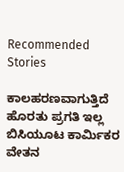Recommended Stories

ಕಾಲಹರಣವಾಗುತ್ತಿದೆ ಹೊರತು ಪ್ರಗತಿ ಇಲ್ಲ
ಬಿಸಿಯೂಟ ಕಾರ್ಮಿಕರ ವೇತನ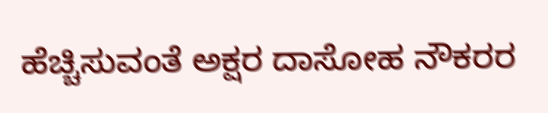ಹೆಚ್ಚಿಸುವಂತೆ ಅಕ್ಷರ ದಾಸೋಹ ನೌಕರರ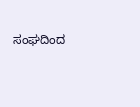ಸಂಘದಿಂದ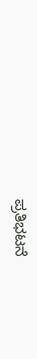ಪ್ರತಿಭಟನೆ